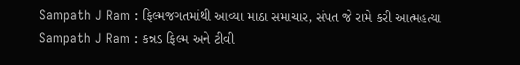Sampath J Ram : ફિલ્મજગતમાંથી આવ્યા માઠા સમાચાર, સંપત જે રામે કરી આત્મહત્યા
Sampath J Ram : કન્નડ ફિલ્મ અને ટીવી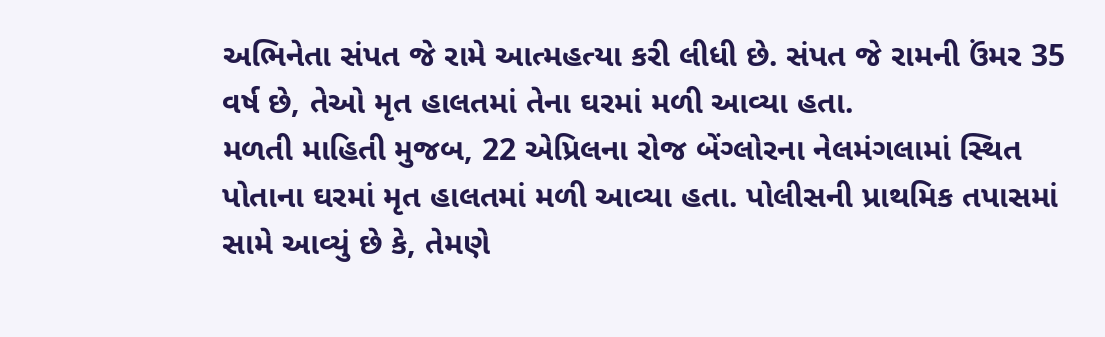અભિનેતા સંપત જે રામે આત્મહત્યા કરી લીધી છે. સંપત જે રામની ઉંમર 35 વર્ષ છે, તેઓ મૃત હાલતમાં તેના ઘરમાં મળી આવ્યા હતા.
મળતી માહિતી મુજબ, 22 એપ્રિલના રોજ બેંગ્લોરના નેલમંગલામાં સ્થિત પોતાના ઘરમાં મૃત હાલતમાં મળી આવ્યા હતા. પોલીસની પ્રાથમિક તપાસમાં સામે આવ્યું છે કે, તેમણે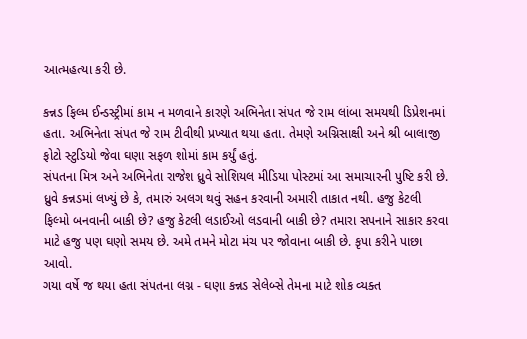આત્મહત્યા કરી છે.

કન્નડ ફિલ્મ ઈન્ડસ્ટ્રીમાં કામ ન મળવાને કારણે અભિનેતા સંપત જે રામ લાંબા સમયથી ડિપ્રેશનમાં હતા. અભિનેતા સંપત જે રામ ટીવીથી પ્રખ્યાત થયા હતા. તેમણે અગ્નિસાક્ષી અને શ્રી બાલાજી ફોટો સ્ટુડિયો જેવા ઘણા સફળ શોમાં કામ કર્યું હતું.
સંપતના મિત્ર અને અભિનેતા રાજેશ ધ્રુવે સોશિયલ મીડિયા પોસ્ટમાં આ સમાચારની પુષ્ટિ કરી છે. ધ્રુવે કન્નડમાં લખ્યું છે કે, તમારું અલગ થવું સહન કરવાની અમારી તાકાત નથી. હજુ કેટલી ફિલ્મો બનવાની બાકી છે? હજુ કેટલી લડાઈઓ લડવાની બાકી છે? તમારા સપનાને સાકાર કરવા માટે હજુ પણ ઘણો સમય છે. અમે તમને મોટા મંચ પર જોવાના બાકી છે. કૃપા કરીને પાછા આવો.
ગયા વર્ષે જ થયા હતા સંપતના લગ્ન - ઘણા કન્નડ સેલેબ્સે તેમના માટે શોક વ્યક્ત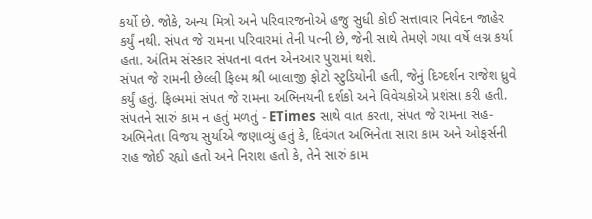કર્યો છે. જોકે, અન્ય મિત્રો અને પરિવારજનોએ હજુ સુધી કોઈ સત્તાવાર નિવેદન જાહેર કર્યું નથી. સંપત જે રામના પરિવારમાં તેની પત્ની છે, જેની સાથે તેમણે ગયા વર્ષે લગ્ન કર્યા હતા. અંતિમ સંસ્કાર સંપતના વતન એનઆર પુરામાં થશે.
સંપત જે રામની છેલ્લી ફિલ્મ શ્રી બાલાજી ફોટો સ્ટુડિયોની હતી, જેનું દિગ્દર્શન રાજેશ ધ્રુવે કર્યું હતું. ફિલ્મમાં સંપત જે રામના અભિનયની દર્શકો અને વિવેચકોએ પ્રશંસા કરી હતી.
સંપતને સારું કામ ન હતું મળતું - ETimes સાથે વાત કરતા, સંપત જે રામના સહ-અભિનેતા વિજય સુર્યાએ જણાવ્યું હતું કે, દિવંગત અભિનેતા સારા કામ અને ઓફર્સની રાહ જોઈ રહ્યો હતો અને નિરાશ હતો કે, તેને સારું કામ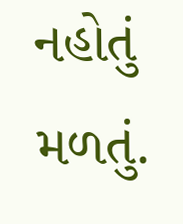નહોતું મળતું.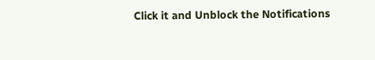Click it and Unblock the Notifications